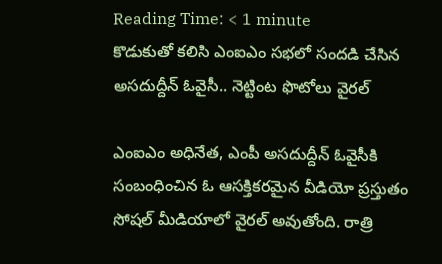Reading Time: < 1 minute
కొడుకుతో కలిసి ఎంఐఎం సభలో సందడి చేసిన అసదుద్దీన్ ఓవైసీ.. నెట్టింట ఫొటోలు వైరల్

ఎంఐఎం అధినేత, ఎంపీ అసదుద్దీన్ ఓవైసీకి సంబంధించిన ఓ ఆసక్తికరమైన వీడియో ప్రస్తుతం సోషల్ మీడియాలో వైరల్ అవుతోంది. రాత్రి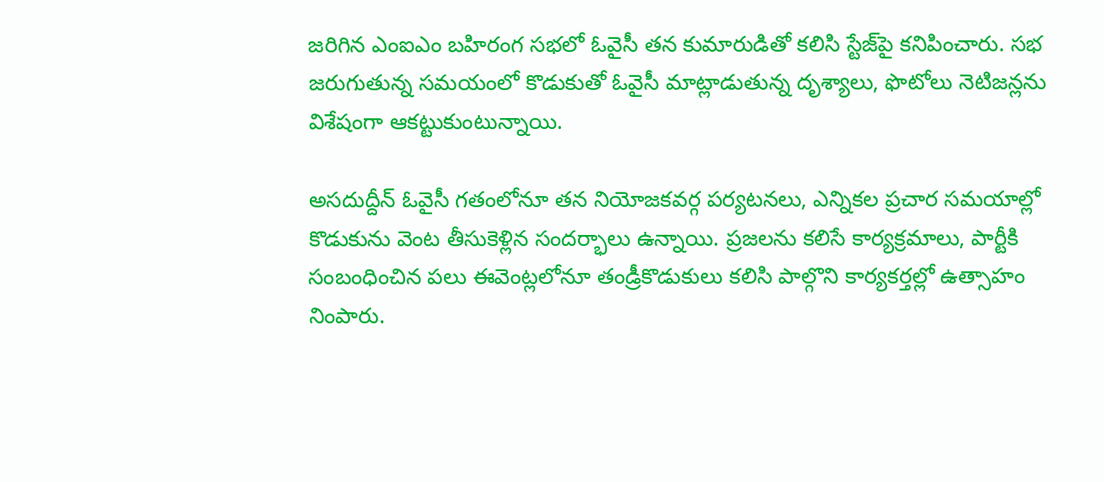జరిగిన ఎంఐఎం బహిరంగ సభలో ఓవైసీ తన కుమారుడితో కలిసి స్టేజ్‌పై కనిపించారు. సభ జరుగుతున్న సమయంలో కొడుకుతో ఓవైసీ మాట్లాడుతున్న దృశ్యాలు, ఫొటోలు నెటిజన్లను విశేషంగా ఆకట్టుకుంటున్నాయి.

అసదుద్దీన్ ఓవైసీ గతంలోనూ తన నియోజకవర్గ పర్యటనలు, ఎన్నికల ప్రచార సమయాల్లో కొడుకును వెంట తీసుకెళ్లిన సందర్భాలు ఉన్నాయి. ప్రజలను కలిసే కార్యక్రమాలు, పార్టీకి సంబంధించిన పలు ఈవెంట్లలోనూ తండ్రీకొడుకులు కలిసి పాల్గొని కార్యకర్తల్లో ఉత్సాహం నింపారు.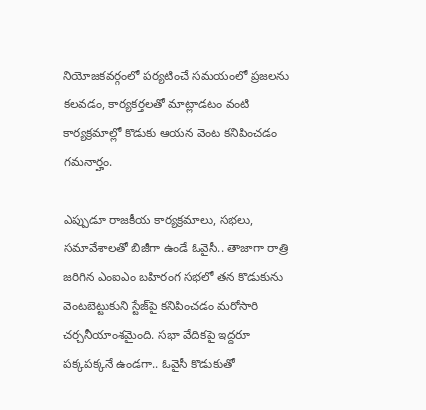నియోజకవర్గంలో పర్యటించే సమయంలో ప్రజలను కలవడం, కార్యకర్తలతో మాట్లాడటం వంటి కార్యక్రమాల్లో కొడుకు ఆయన వెంట కనిపించడం గమనార్హం.

ఎప్పుడూ రాజకీయ కార్యక్రమాలు, సభలు, సమావేశాలతో బిజీగా ఉండే ఓవైసీ.. తాజాగా రాత్రి జరిగిన ఎంఐఎం బహిరంగ సభలో తన కొడుకును వెంటబెట్టుకుని స్టేజ్‌పై కనిపించడం మరోసారి చర్చనీయాంశమైంది. సభా వేదికపై ఇద్దరూ పక్కపక్కనే ఉండగా.. ఓవైసీ కొడుకుతో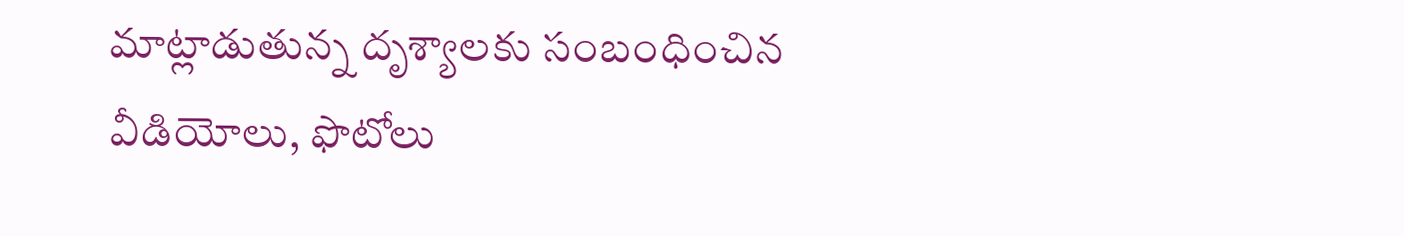మాట్లాడుతున్న దృశ్యాలకు సంబంధించిన వీడియోలు, ఫొటోలు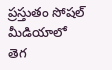ప్రస్తుతం సోషల్ మీడియాలో తెగ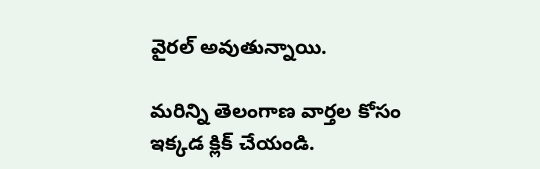వైరల్ అవుతున్నాయి.

మరిన్ని తెలంగాణ వార్తల కోసం ఇక్కడ క్లిక్ చేయండి.